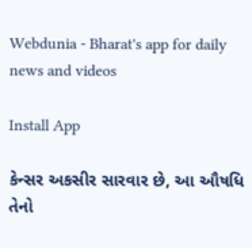Webdunia - Bharat's app for daily news and videos

Install App

કેન્સર અકસીર સારવાર છે, આ ઔષધિ તેનો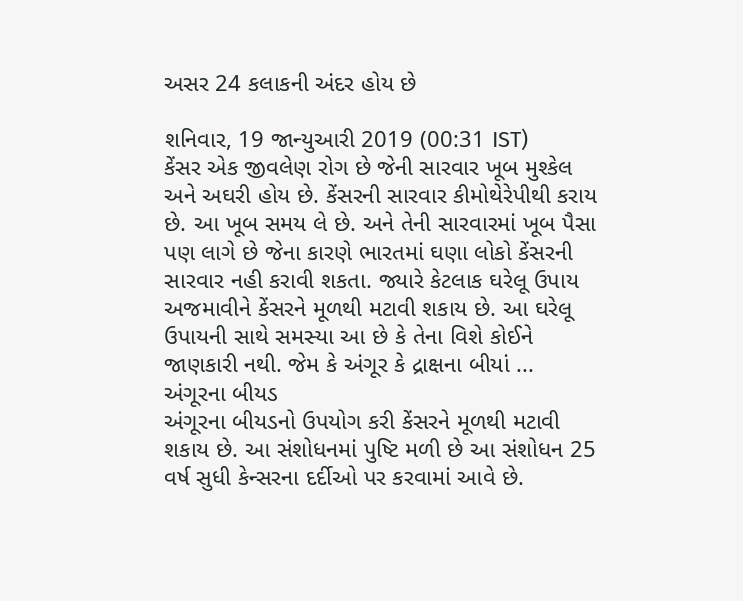અસર 24 કલાકની અંદર હોય છે

શનિવાર, 19 જાન્યુઆરી 2019 (00:31 IST)
કેંસર એક જીવલેણ રોગ છે જેની સારવાર ખૂબ મુશ્કેલ અને અઘરી હોય છે. કેંસરની સારવાર કીમોથેરેપીથી કરાય છે. આ ખૂબ સમય લે છે. અને તેની સારવારમાં ખૂબ પૈસા પણ લાગે છે જેના કારણે ભારતમાં ઘણા લોકો કેંસરની સારવાર નહી કરાવી શકતા. જ્યારે કેટલાક ઘરેલૂ ઉપાય અજમાવીને કેંસરને મૂળથી મટાવી શકાય છે. આ ઘરેલૂ ઉપાયની સાથે સમસ્યા આ છે કે તેના વિશે કોઈને જાણકારી નથી. જેમ કે અંગૂર કે દ્રાક્ષના બીયાં ...
અંગૂરના બીયડ
અંગૂરના બીયડનો ઉપયોગ કરી કેંસરને મૂળથી મટાવી શકાય છે. આ સંશોધનમાં પુષ્ટિ મળી છે આ સંશોધન 25 વર્ષ સુધી કેન્સરના દર્દીઓ પર કરવામાં આવે છે.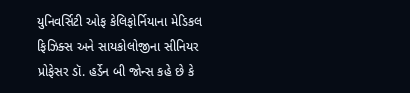યુનિવર્સિટી ઓફ કેલિફોર્નિયાના મેડિકલ ફિઝિક્સ અને સાયકોલોજીના સીનિયર પ્રોફેસર ડૉ. હર્ડેન બી જોન્સ કહે છે કે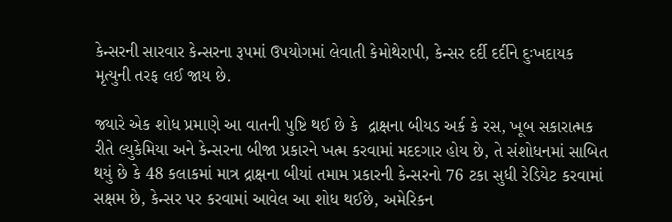કેન્સરની સારવાર કેન્સરના રૂપમાં ઉપયોગમાં લેવાતી કેમોથેરાપી, કેન્સર દર્દી દર્દીને દુઃખદાયક મૃત્યુની તરફ લઈ જાય છે.

જ્યારે એક શોધ પ્રમાણે આ વાતની પુષ્ટિ થઈ છે કે  દ્રાક્ષના બીયડ અર્ક કે રસ, ખૂબ સકારાત્મક રીતે લ્યુકેમિયા અને કેન્સરના બીજા પ્રકારને ખત્મ કરવામાં મદદગાર હોય છે, તે સંશોધનમાં સાબિત થયું છે કે 48 કલાકમાં માત્ર દ્રાક્ષના બીયાં તમામ પ્રકારની કેન્સરનો 76 ટકા સુધી રેડિયેટ કરવામાં સક્ષમ છે, કેન્સર પર કરવામાં આવેલ આ શોધ થઈછે, અમેરિકન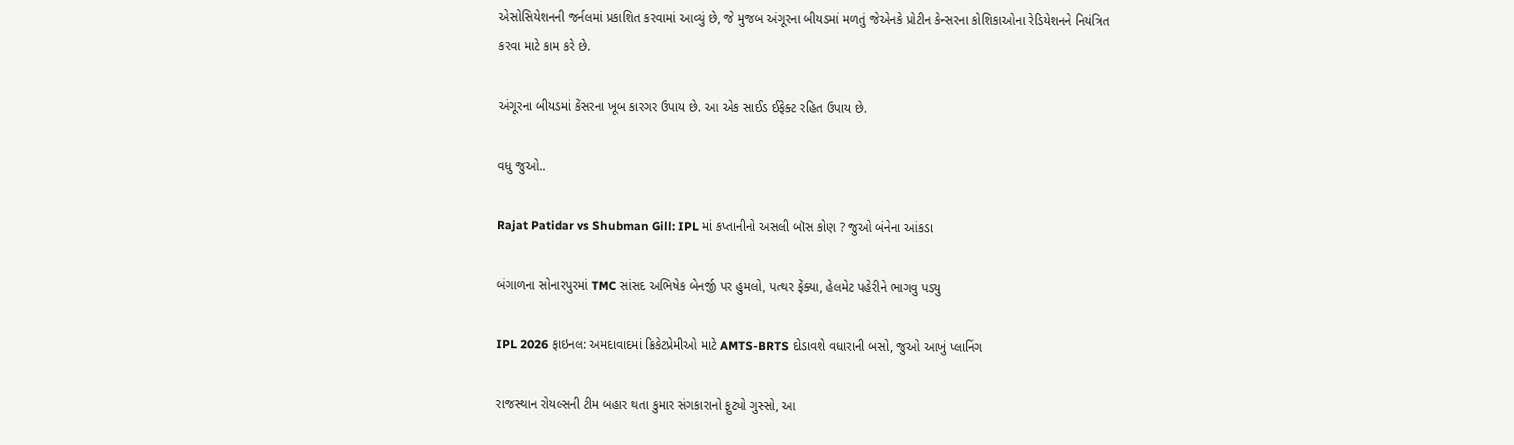એસોસિયેશનની જર્નલમાં પ્રકાશિત કરવામાં આવ્યું છે, જે મુજબ અંગૂરના બીયડમાં મળતું જેએનકે પ્રોટીન કેન્સરના કોશિકાઓના રેડિયેશનને નિયંત્રિત કરવા માટે કામ કરે છે.

અંગૂરના બીયડમાં કેંસરના ખૂબ કારગર ઉપાય છે. આ એક સાઈડ ઈફેક્ટ રહિત ઉપાય છે.

વધુ જુઓ..

Rajat Patidar vs Shubman Gill: IPL માં કપ્તાનીનો અસલી બૉસ કોણ ? જુઓ બંનેના આંકડા

બંગાળના સોનારપુરમાં TMC સાંસદ અભિષેક બેનર્જી પર હુમલો, પત્થર ફેંક્યા, હેલમેટ પહેરીને ભાગવુ પડ્યુ

IPL 2026 ફાઇનલ: અમદાવાદમાં ક્રિકેટપ્રેમીઓ માટે AMTS-BRTS દોડાવશે વધારાની બસો, જુઓ આખું પ્લાનિંગ

રાજસ્થાન રોયલ્સની ટીમ બહાર થતા કુમાર સંગકારાનો ફુટ્યો ગુસ્સો, આ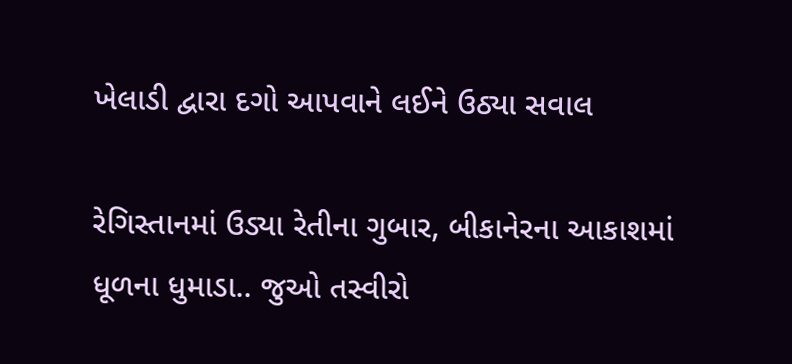ખેલાડી દ્વારા દગો આપવાને લઈને ઉઠ્યા સવાલ

રેગિસ્તાનમાં ઉડ્યા રેતીના ગુબાર, બીકાનેરના આકાશમાં ધૂળના ધુમાડા.. જુઓ તસ્વીરો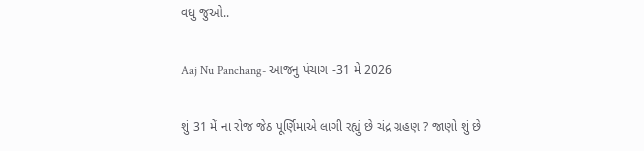વધુ જુઓ..

Aaj Nu Panchang- આજનુ પંચાગ -31 મે 2026

શું 31 મેં ના રોજ જેઠ પૂર્ણિમાએ લાગી રહ્યું છે ચંદ્ર ગ્રહણ ? જાણો શું છે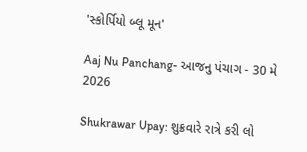'સ્કોર્પિયો બ્લૂ મૂન'

Aaj Nu Panchang- આજનુ પંચાગ - 30 મે 2026

Shukrawar Upay: શુક્રવારે રાત્રે કરી લો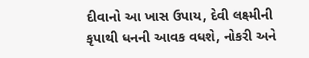દીવાનો આ ખાસ ઉપાય, દેવી લક્ષ્મીની કૃપાથી ધનની આવક વધશે, નોકરી અને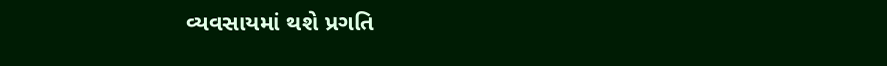વ્યવસાયમાં થશે પ્રગતિ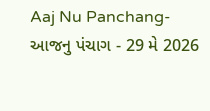Aaj Nu Panchang- આજનુ પંચાગ - 29 મે 2026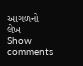આગળનો લેખ
Show comments